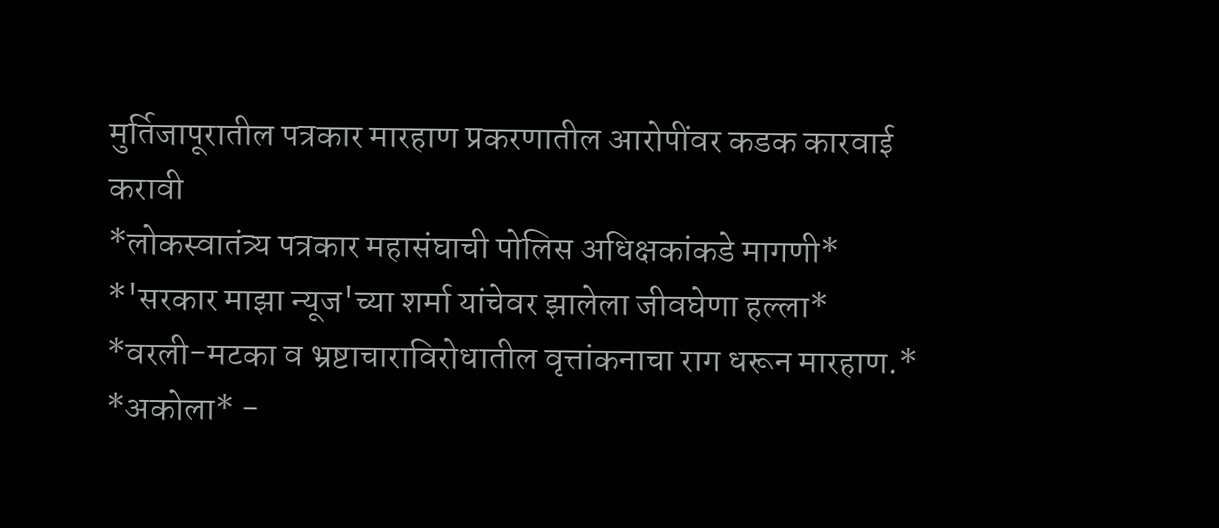मुर्तिजापूरातील पत्रकार मारहाण प्रकरणातील आरोपींवर कडक कारवाई करावी
*लोकस्वातंत्र्य पत्रकार महासंघाची पोलिस अधिक्षकांकडे मागणी*
*'सरकार माझा न्यूज'च्या शर्मा यांचेवर झालेला जीवघेणा हल्ला*
*वरली-मटका व भ्रष्टाचाराविरोधातील वृत्तांकनाचा राग धरून मारहाण.*
*अकोला* -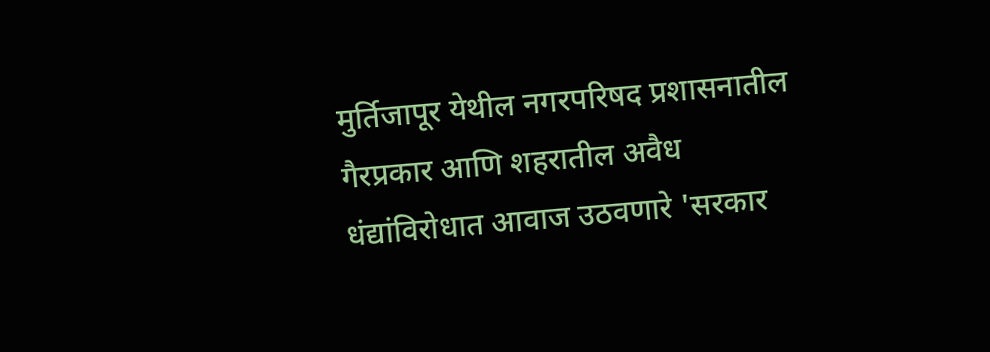मुर्तिजापूर येथील नगरपरिषद प्रशासनातील गैरप्रकार आणि शहरातील अवैध धंद्यांविरोधात आवाज उठवणारे 'सरकार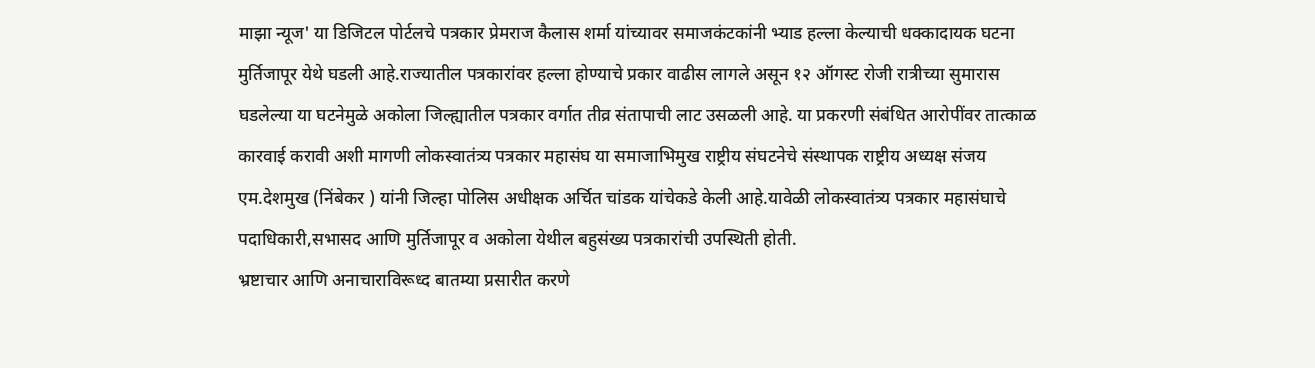माझा न्यूज' या डिजिटल पोर्टलचे पत्रकार प्रेमराज कैलास शर्मा यांच्यावर समाजकंटकांनी भ्याड हल्ला केल्याची धक्कादायक घटना मुर्तिजापूर येथे घडली आहे.राज्यातील पत्रकारांवर हल्ला होण्याचे प्रकार वाढीस लागले असून १२ ऑगस्ट रोजी रात्रीच्या सुमारास घडलेल्या या घटनेमुळे अकोला जिल्ह्यातील पत्रकार वर्गात तीव्र संतापाची लाट उसळली आहे. या प्रकरणी संबंधित आरोपींवर तात्काळ कारवाई करावी अशी मागणी लोकस्वातंत्र्य पत्रकार महासंघ या समाजाभिमुख राष्ट्रीय संघटनेचे संस्थापक राष्ट्रीय अध्यक्ष संजय एम.देशमुख (निंबेकर ) यांनी जिल्हा पोलिस अधीक्षक अर्चित चांडक यांचेकडे केली आहे.यावेळी लोकस्वातंत्र्य पत्रकार महासंघाचे पदाधिकारी,सभासद आणि मुर्तिजापूर व अकोला येथील बहुसंख्य पत्रकारांची उपस्थिती होती.
भ्रष्टाचार आणि अनाचाराविरूध्द बातम्या प्रसारीत करणे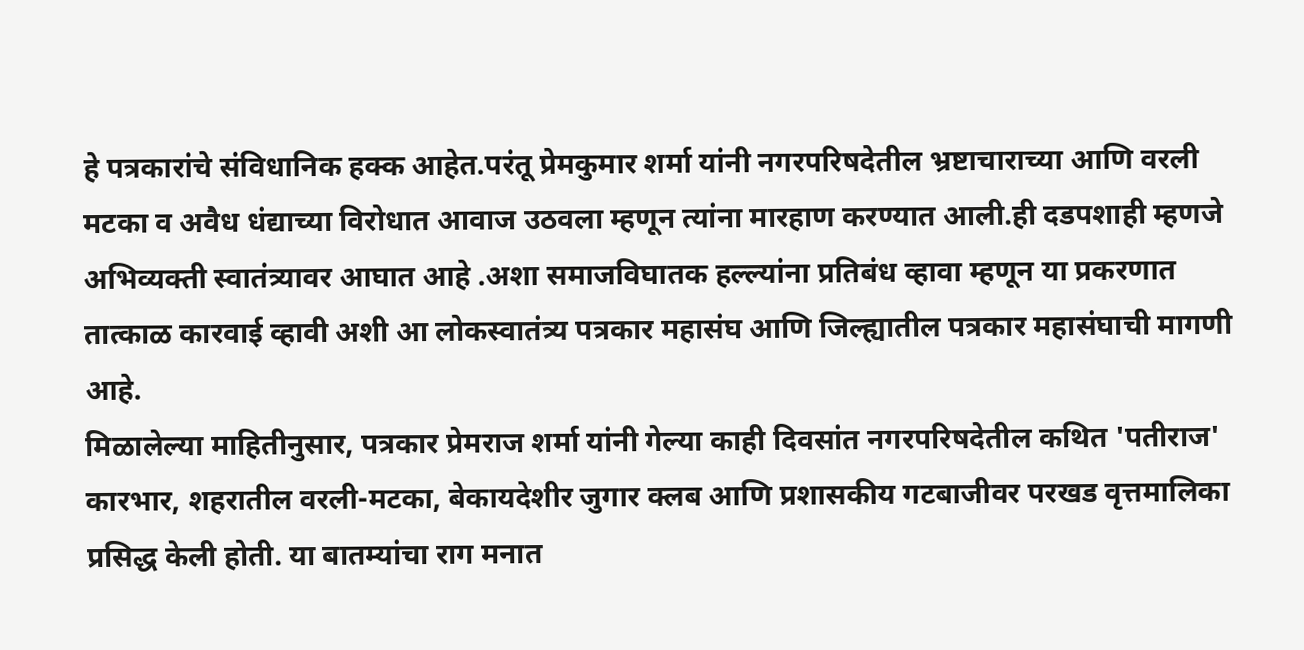हे पत्रकारांचे संविधानिक हक्क आहेत.परंतू प्रेमकुमार शर्मा यांनी नगरपरिषदेतील भ्रष्टाचाराच्या आणि वरली मटका व अवैध धंद्याच्या विरोधात आवाज उठवला म्हणून त्यांना मारहाण करण्यात आली.ही दडपशाही म्हणजे अभिव्यक्ती स्वातंत्र्यावर आघात आहे .अशा समाजविघातक हल्ल्यांना प्रतिबंध व्हावा म्हणून या प्रकरणात तात्काळ कारवाई व्हावी अशी आ लोकस्वातंत्र्य पत्रकार महासंघ आणि जिल्ह्यातील पत्रकार महासंघाची मागणी आहे.
मिळालेल्या माहितीनुसार, पत्रकार प्रेमराज शर्मा यांनी गेल्या काही दिवसांत नगरपरिषदेतील कथित 'पतीराज' कारभार, शहरातील वरली-मटका, बेकायदेशीर जुगार क्लब आणि प्रशासकीय गटबाजीवर परखड वृत्तमालिका प्रसिद्ध केली होती. या बातम्यांचा राग मनात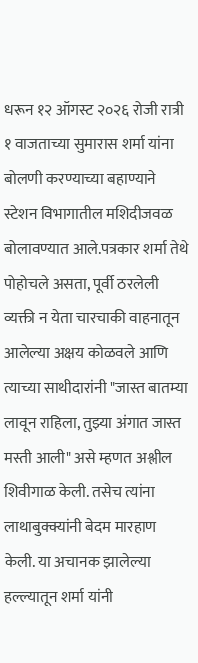धरून १२ ऑगस्ट २०२६ रोजी रात्री १ वाजताच्या सुमारास शर्मा यांना बोलणी करण्याच्या बहाण्याने स्टेशन विभागातील मशिदीजवळ बोलावण्यात आले.पत्रकार शर्मा तेथे पोहोचले असता, पूर्वी ठरलेली व्यक्ती न येता चारचाकी वाहनातून आलेल्या अक्षय कोळवले आणि त्याच्या साथीदारांनी "जास्त बातम्या लावून राहिला, तुझ्या अंगात जास्त मस्ती आली" असे म्हणत अश्लील शिवीगाळ केली. तसेच त्यांना लाथाबुक्क्यांनी बेदम मारहाण केली. या अचानक झालेल्या हल्ल्यातून शर्मा यांनी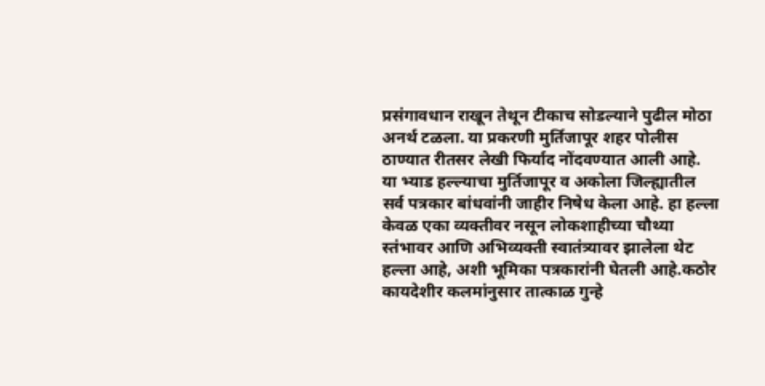प्रसंगावधान राखून तेथून टीकाच सोडल्याने पुढील मोठा अनर्थ टळला. या प्रकरणी मुर्तिजापूर शहर पोलीस ठाण्यात रीतसर लेखी फिर्याद नोंदवण्यात आली आहे.
या भ्याड हल्ल्याचा मुर्तिजापूर व अकोला जिल्ह्यातील सर्व पत्रकार बांधवांनी जाहीर निषेध केला आहे. हा हल्ला केवळ एका व्यक्तीवर नसून लोकशाहीच्या चौथ्या स्तंभावर आणि अभिव्यक्ती स्वातंत्र्यावर झालेला थेट हल्ला आहे, अशी भूमिका पत्रकारांनी घेतली आहे.कठोर कायदेशीर कलमांनुसार तात्काळ गुन्हे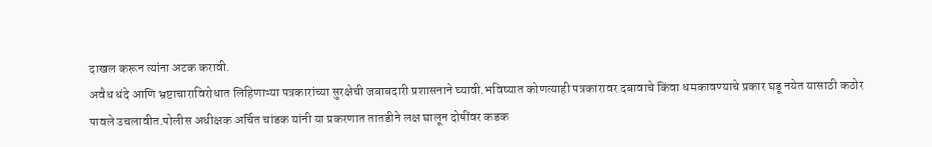दाखल करून त्यांना अटक करावी.
अवैध धंदे आणि भ्रष्टाचाराविरोधात लिहिणाऱ्या पत्रकारांच्या सुरक्षेची जबाबदारी प्रशासनाने घ्यावी.भविष्यात कोणत्याही पत्रकारावर दबावाचे किंवा धमकावण्याचे प्रकार घडू नयेत यासाठी कठोर पावले उचलावीत.पोलीस अधीक्षक अर्चित चांडक यांनी या प्रकरणात तातडीने लक्ष घालून दोषींवर कडक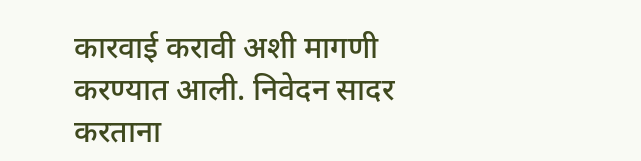कारवाई करावी अशी मागणी करण्यात आली. निवेदन सादर करताना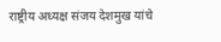राष्ट्रीय अध्यक्ष संजय देशमुख यांचे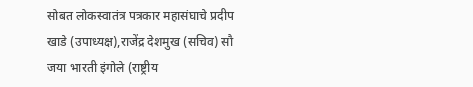सोबत लोकस्वातंत्र पत्रकार महासंघाचे प्रदीप खाडे (उपाध्यक्ष),राजेंद्र देशमुख (सचिव) सौ जया भारती इंगोले (राष्ट्रीय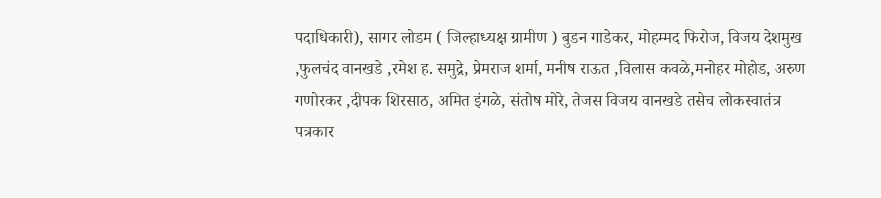पदाधिकारी), सागर लोडम ( जिल्हाध्यक्ष ग्रामीण ) बुडन गाडेकर, मोहम्मद फिरोज, विजय देशमुख ,फुलचंद वानखडे ,रमेश ह. समुद्रे, प्रेमराज शर्मा, मनीष राऊत ,विलास कवळे,मनोहर मोहोड, अरुण गणोरकर ,दीपक शिरसाठ, अमित इंगळे, संतोष मोरे, तेजस विजय वानखडे तसेच लोकस्वातंत्र पत्रकार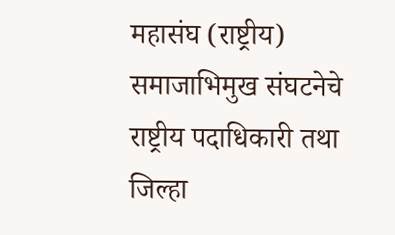महासंघ (राष्ट्रीय) समाजाभिमुख संघटनेचे राष्ट्रीय पदाधिकारी तथा जिल्हा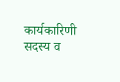कार्यकारिणी सदस्य व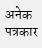अनेक पत्रकार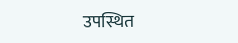उपस्थित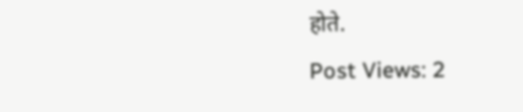होते.
Post Views: 2